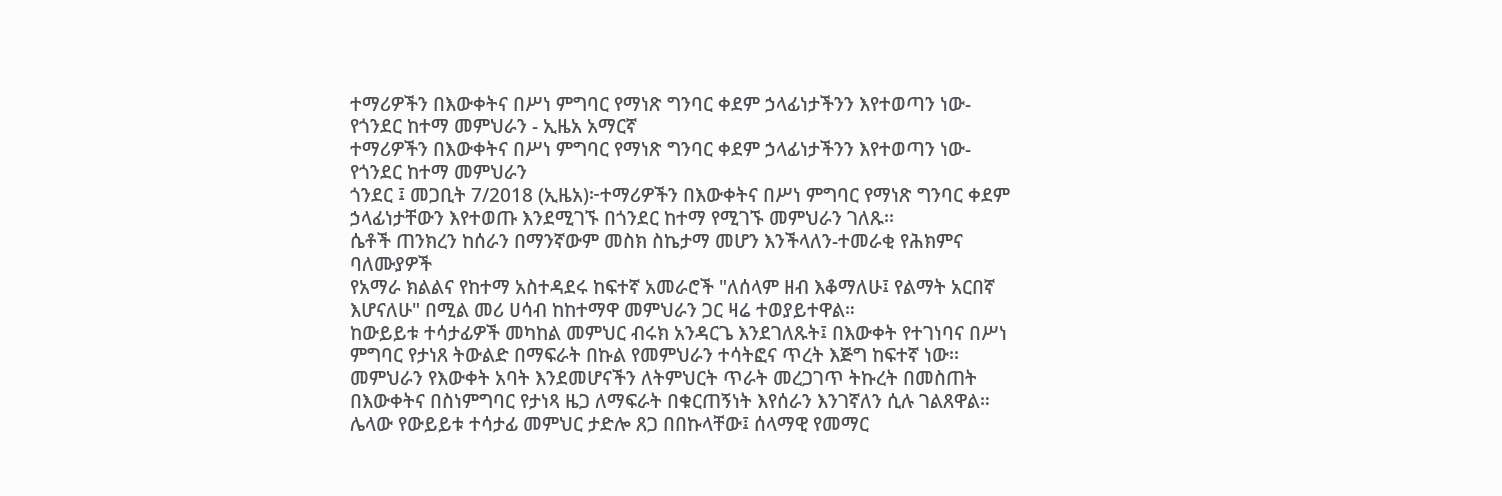ተማሪዎችን በእውቀትና በሥነ ምግባር የማነጽ ግንባር ቀደም ኃላፊነታችንን እየተወጣን ነው-የጎንደር ከተማ መምህራን - ኢዜአ አማርኛ
ተማሪዎችን በእውቀትና በሥነ ምግባር የማነጽ ግንባር ቀደም ኃላፊነታችንን እየተወጣን ነው-የጎንደር ከተማ መምህራን
ጎንደር ፤ መጋቢት 7/2018 (ኢዜአ)፦ተማሪዎችን በእውቀትና በሥነ ምግባር የማነጽ ግንባር ቀደም ኃላፊነታቸውን እየተወጡ እንደሚገኙ በጎንደር ከተማ የሚገኙ መምህራን ገለጹ፡፡
ሴቶች ጠንክረን ከሰራን በማንኛውም መስክ ስኬታማ መሆን እንችላለን-ተመራቂ የሕክምና ባለሙያዎች
የአማራ ክልልና የከተማ አስተዳደሩ ከፍተኛ አመራሮች "ለሰላም ዘብ እቆማለሁ፤ የልማት አርበኛ እሆናለሁ" በሚል መሪ ሀሳብ ከከተማዋ መምህራን ጋር ዛሬ ተወያይተዋል።
ከውይይቱ ተሳታፊዎች መካከል መምህር ብሩክ አንዳርጌ እንደገለጹት፤ በእውቀት የተገነባና በሥነ ምግባር የታነጸ ትውልድ በማፍራት በኩል የመምህራን ተሳትፎና ጥረት እጅግ ከፍተኛ ነው፡፡
መምህራን የእውቀት አባት እንደመሆናችን ለትምህርት ጥራት መረጋገጥ ትኩረት በመስጠት በእውቀትና በስነምግባር የታነጻ ዜጋ ለማፍራት በቁርጠኝነት እየሰራን እንገኛለን ሲሉ ገልጸዋል።
ሌላው የውይይቱ ተሳታፊ መምህር ታድሎ ጸጋ በበኩላቸው፤ ሰላማዊ የመማር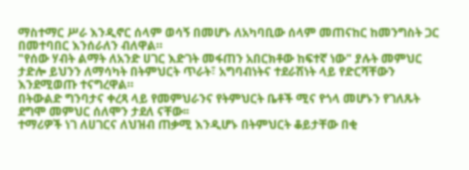ማስተማር ሥራ እንዲኖር ሰላም ወሳኝ በመሆኑ ለአካባቢው ሰላም መጠናከር ከመንግስት ጋር በመተባበር እንሰራለን ብለዋል።
"የሰው ሃብት ልማት ለአንድ ሀገር እድገት መፋጠን አበርክቶው ከፍተኛ ነው" ያሉት መምህር ታድሎ ይህንን ለማሳካት በትምህርት ጥራት፣ አግባብነትና ተደራሽነት ላይ የድርሻቸውን እንደሚወጡ ተናግረዋል።
በትውልድ ግንባታና ቀረጻ ላይ የመምህራንና የትምህርት ቤቶች ሚና የጎላ መሆኑን የገለጹት ደግሞ መምህር ሰለሞን ታደለ ናቸው፡፡
ተማሪዎች ነገ ለሀገርና ለህዝብ ጠቃሚ እንዲሆኑ በትምህርት ቆይታቸው በቂ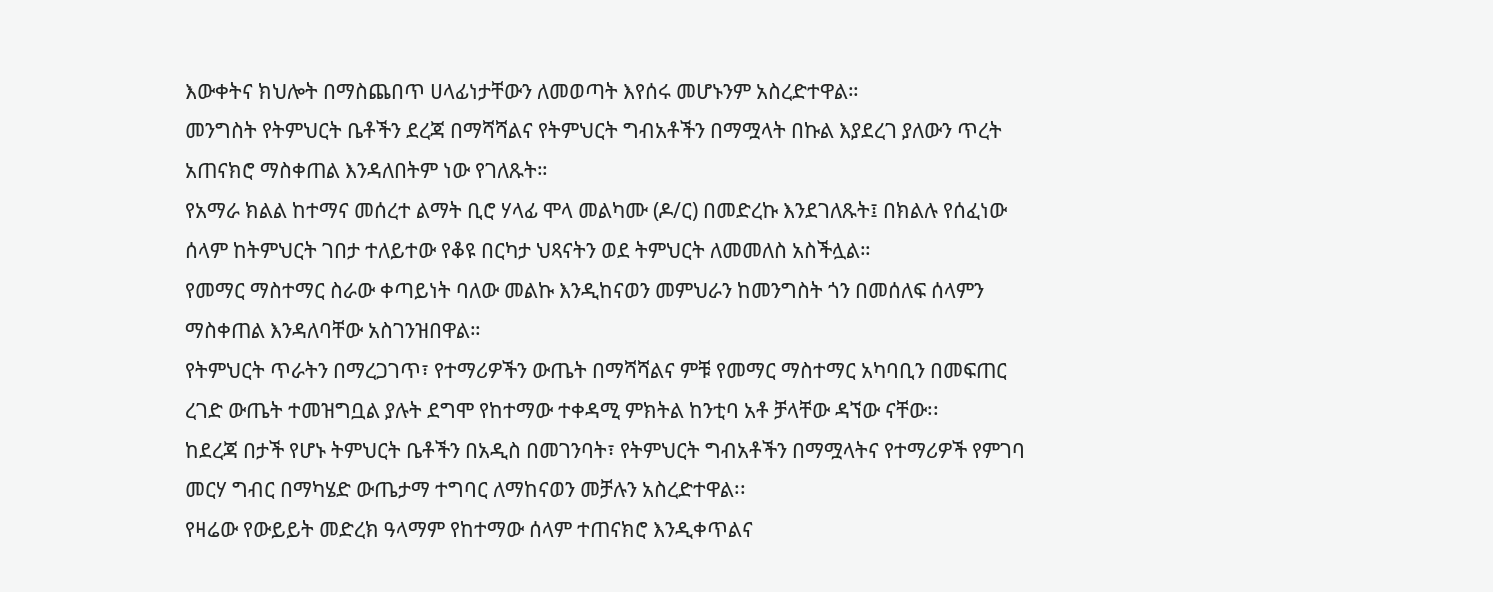እውቀትና ክህሎት በማስጨበጥ ሀላፊነታቸውን ለመወጣት እየሰሩ መሆኑንም አስረድተዋል።
መንግስት የትምህርት ቤቶችን ደረጃ በማሻሻልና የትምህርት ግብአቶችን በማሟላት በኩል እያደረገ ያለውን ጥረት አጠናክሮ ማስቀጠል እንዳለበትም ነው የገለጹት።
የአማራ ክልል ከተማና መሰረተ ልማት ቢሮ ሃላፊ ሞላ መልካሙ (ዶ/ር) በመድረኩ እንደገለጹት፤ በክልሉ የሰፈነው ሰላም ከትምህርት ገበታ ተለይተው የቆዩ በርካታ ህጻናትን ወደ ትምህርት ለመመለስ አስችሏል።
የመማር ማስተማር ስራው ቀጣይነት ባለው መልኩ እንዲከናወን መምህራን ከመንግስት ጎን በመሰለፍ ሰላምን ማስቀጠል እንዳለባቸው አስገንዝበዋል።
የትምህርት ጥራትን በማረጋገጥ፣ የተማሪዎችን ውጤት በማሻሻልና ምቹ የመማር ማስተማር አካባቢን በመፍጠር ረገድ ውጤት ተመዝግቧል ያሉት ደግሞ የከተማው ተቀዳሚ ምክትል ከንቲባ አቶ ቻላቸው ዳኘው ናቸው፡፡
ከደረጃ በታች የሆኑ ትምህርት ቤቶችን በአዲስ በመገንባት፣ የትምህርት ግብአቶችን በማሟላትና የተማሪዎች የምገባ መርሃ ግብር በማካሄድ ውጤታማ ተግባር ለማከናወን መቻሉን አስረድተዋል፡፡
የዛሬው የውይይት መድረክ ዓላማም የከተማው ሰላም ተጠናክሮ እንዲቀጥልና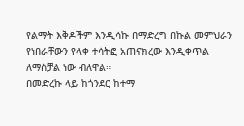የልማት እቅዶችም እንዲሳኩ በማድረግ በኩል መምህራን የነበራቸውን የላቀ ተሳትፎ አጠናክረው እንዲቀጥል ለማስቻል ነው ብለዋል።
በመድረኩ ላይ ከጎንደር ከተማ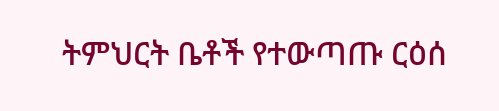ትምህርት ቤቶች የተውጣጡ ርዕሰ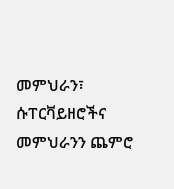መምህራን፣ ሱፐርቫይዘሮችና መምህራንን ጨምሮ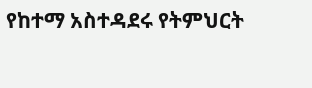የከተማ አስተዳደሩ የትምህርት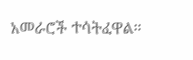አመራሮች ተሳትፈዋል።